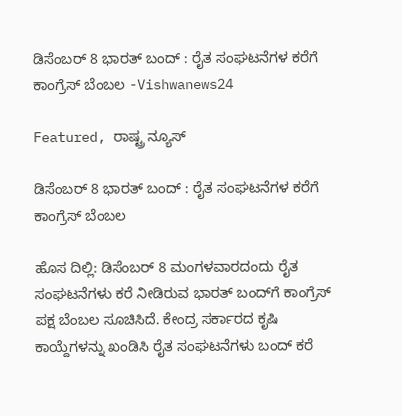ಡಿಸೆಂಬರ್ 8 ಭಾರತ್ ಬಂದ್ ‌: ರೈತ ಸಂಘಟನೆಗಳ ಕರೆಗೆ ಕಾಂಗ್ರೆಸ್ ಬೆಂಬಲ -Vishwanews24

Featured, ರಾಷ್ಟ್ರ ನ್ಯೂಸ್

ಡಿಸೆಂಬರ್ 8 ಭಾರತ್ ಬಂದ್ ‌: ರೈತ ಸಂಘಟನೆಗಳ ಕರೆಗೆ ಕಾಂಗ್ರೆಸ್ ಬೆಂಬಲ

ಹೊಸ ದಿಲ್ಲಿ: ಡಿಸೆಂಬರ್ 8 ಮಂಗಳವಾರದಂದು ರೈತ ಸಂಘಟನೆಗಳು ಕರೆ ನೀಡಿರುವ ಭಾರತ್‌ ಬಂದ್‌ಗೆ ಕಾಂಗ್ರೆಸ್ ಪಕ್ಷ ಬೆಂಬಲ ಸೂಚಿಸಿದೆ. ಕೇಂದ್ರ ಸರ್ಕಾರದ ಕೃಷಿ ಕಾಯ್ದೆಗಳನ್ನು ಖಂಡಿಸಿ ರೈತ ಸಂಘಟನೆಗಳು ಬಂದ್ ಕರೆ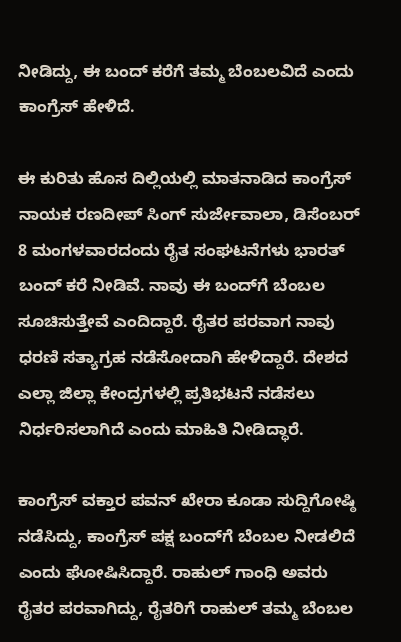ನೀಡಿದ್ದು, ಈ ಬಂದ್‌ ಕರೆಗೆ ತಮ್ಮ ಬೆಂಬಲವಿದೆ ಎಂದು ಕಾಂಗ್ರೆಸ್ ಹೇಳಿದೆ.

ಈ ಕುರಿತು ಹೊಸ ದಿಲ್ಲಿಯಲ್ಲಿ ಮಾತನಾಡಿದ ಕಾಂಗ್ರೆಸ್ ನಾಯಕ ರಣದೀಪ್ ಸಿಂಗ್ ಸುರ್ಜೇವಾಲಾ, ಡಿಸೆಂಬರ್ 8 ಮಂಗಳವಾರದಂದು ರೈತ ಸಂಘಟನೆಗಳು ಭಾರತ್ ಬಂದ್ ಕರೆ ನೀಡಿವೆ. ನಾವು ಈ ಬಂದ್‌ಗೆ ಬೆಂಬಲ ಸೂಚಿಸುತ್ತೇವೆ ಎಂದಿದ್ದಾರೆ. ರೈತರ ಪರವಾಗ ನಾವು ಧರಣಿ ಸತ್ಯಾಗ್ರಹ ನಡೆಸೋದಾಗಿ ಹೇಳಿದ್ದಾರೆ. ದೇಶದ ಎಲ್ಲಾ ಜಿಲ್ಲಾ ಕೇಂದ್ರಗಳಲ್ಲಿ ಪ್ರತಿಭಟನೆ ನಡೆಸಲು ನಿರ್ಧರಿಸಲಾಗಿದೆ ಎಂದು ಮಾಹಿತಿ ನೀಡಿದ್ಧಾರೆ.

ಕಾಂಗ್ರೆಸ್ ವಕ್ತಾರ ಪವನ್ ಖೇರಾ ಕೂಡಾ ಸುದ್ದಿಗೋಷ್ಠಿ ನಡೆಸಿದ್ದು, ಕಾಂಗ್ರೆಸ್ ಪಕ್ಷ ಬಂದ್‌ಗೆ ಬೆಂಬಲ ನೀಡಲಿದೆ ಎಂದು ಘೋಷಿಸಿದ್ದಾರೆ. ರಾಹುಲ್ ಗಾಂಧಿ ಅವರು ರೈತರ ಪರವಾಗಿದ್ದು, ರೈತರಿಗೆ ರಾಹುಲ್ ತಮ್ಮ ಬೆಂಬಲ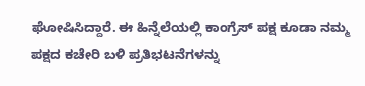ಘೋಷಿಸಿದ್ದಾರೆ. ಈ ಹಿನ್ನೆಲೆಯಲ್ಲಿ ಕಾಂಗ್ರೆಸ್ ಪಕ್ಷ ಕೂಡಾ ನಮ್ಮ ಪಕ್ಷದ ಕಚೇರಿ ಬಳಿ ಪ್ರತಿಭಟನೆಗಳನ್ನು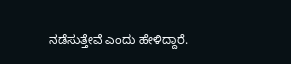ನಡೆಸುತ್ತೇವೆ ಎಂದು ಹೇಳಿದ್ದಾರೆ.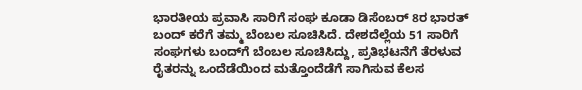ಭಾರತೀಯ ಪ್ರವಾಸಿ ಸಾರಿಗೆ ಸಂಘ ಕೂಡಾ ಡಿಸೆಂಬರ್ 8ರ ಭಾರತ್ ಬಂದ್‌ ಕರೆಗೆ ತಮ್ಮ ಬೆಂಬಲ ಸೂಚಿಸಿದೆ. ದೇಶದೆಲ್ಲೆಯ 51 ಸಾರಿಗೆ ಸಂಘಗಳು ಬಂದ್‌ಗೆ ಬೆಂಬಲ ಸೂಚಿಸಿದ್ದು, ಪ್ರತಿಭಟನೆಗೆ ತೆರಳುವ ರೈತರನ್ನು ಒಂದೆಡೆಯಿಂದ ಮತ್ತೊಂದೆಡೆಗೆ ಸಾಗಿಸುವ ಕೆಲಸ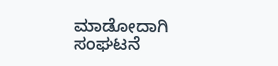ಮಾಡೋದಾಗಿ ಸಂಘಟನೆ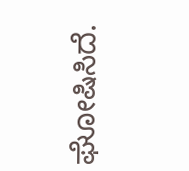ಘೋಷಿಸಿದೆ.